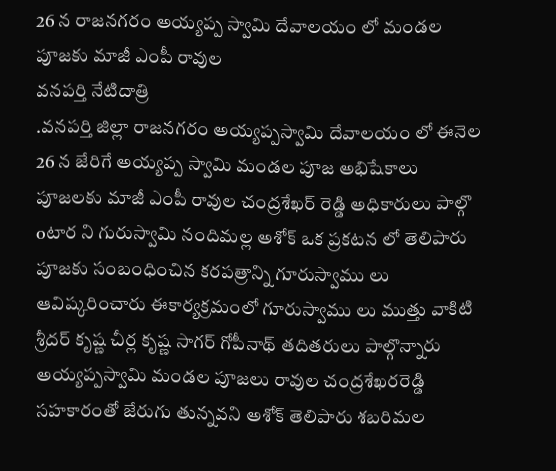26 న రాజనగరం అయ్యప్ప స్వామి దేవాలయం లో మండల పూజకు మాజీ ఎంపీ రావుల
వనపర్తి నేటిదాత్రి
.వనపర్తి జిల్లా రాజనగరం అయ్యప్పస్వామి దేవాలయం లో ఈనెల 26 న జేరిగే అయ్యప్ప స్వామి మండల పూజ అభిషేకాలు పూజలకు మాజీ ఎంపీ రావుల చంద్రశేఖర్ రెడ్డి అధికారులు పాల్గొ oటార ని గురుస్వామి నందిమల్ల అశోక్ ఒక ప్రకటన లో తెలిపారు పూజకు సంబంధించిన కరపత్రాన్ని గూరుస్వాము లు ఆవిష్కరించారు ఈకార్యక్రమంలో గూరుస్వాము లు ముత్తు వాకిటి శ్రీదర్ కృష్ణ చీర్ల కృష్ణ సాగర్ గోపీనాథ్ తదితరులు పాల్గొన్నారు అయ్యప్పస్వామి మండల పూజలు రావుల చంద్రశేఖరరెడ్డి సహకారంతో జేరుగు తున్నవని అశోక్ తెలిపారు శబరిమల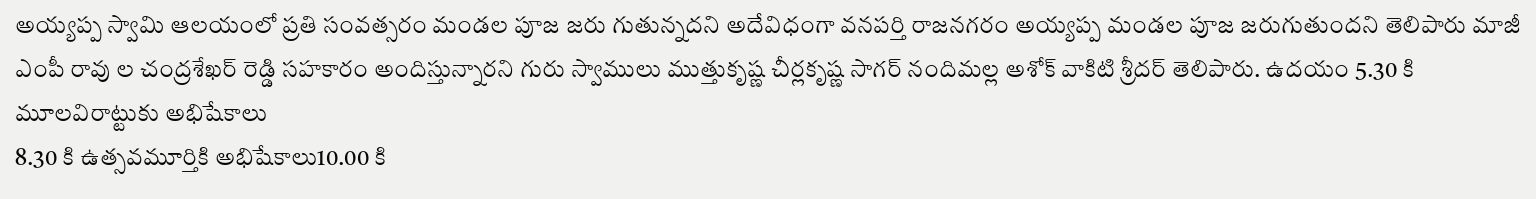అయ్యప్ప స్వామి ఆలయంలో ప్రతి సంవత్సరం మండల పూజ జరు గుతున్నదని అదేవిధంగా వనపర్తి రాజనగరం అయ్యప్ప మండల పూజ జరుగుతుందని తెలిపారు మాజీ ఎంపీ రావు ల చంద్రశేఖర్ రెడ్డి సహకారం అందిస్తున్నారని గురు స్వాములు ముత్తుకృష్ణ చీర్లకృష్ణ సాగర్ నందిమల్ల అశోక్ వాకిటి శ్రీదర్ తెలిపారు. ఉదయం 5.30 కి మూలవిరాట్టుకు అభిషేకాలు
8.30 కి ఉత్సవమూర్తికి అభిషేకాలు10.00 కి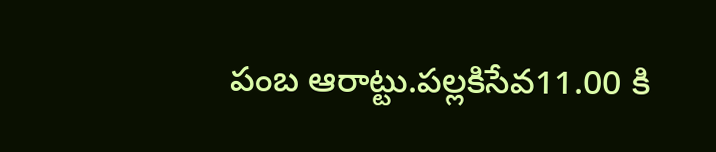పంబ ఆరాట్టు.పల్లకిసేవ11.00 కి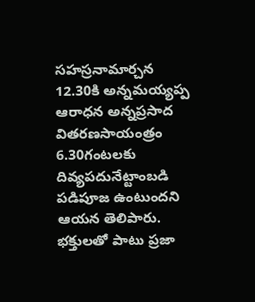సహస్రనామార్చన
12.30కి అన్నమయ్యప్ప ఆరాధన అన్నప్రసాద వితరణసాయంత్రం 6.30గంటలకు దివ్యపదునేట్టాంబడి పడిపూజ ఉంటుందని ఆయన తెలిపారు.
భక్తులతో పాటు ప్రజా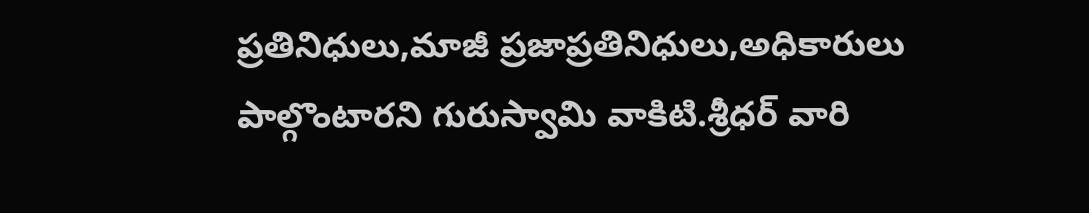ప్రతినిధులు,మాజీ ప్రజాప్రతినిధులు,అధికారులు పాల్గొంటారని గురుస్వామి వాకిటి.శ్రీధర్ వారి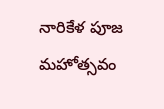నారికేళ పూజ మహోత్సవం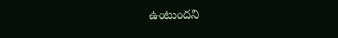ఉంటుందని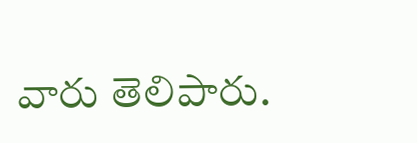వారు తెలిపారు.